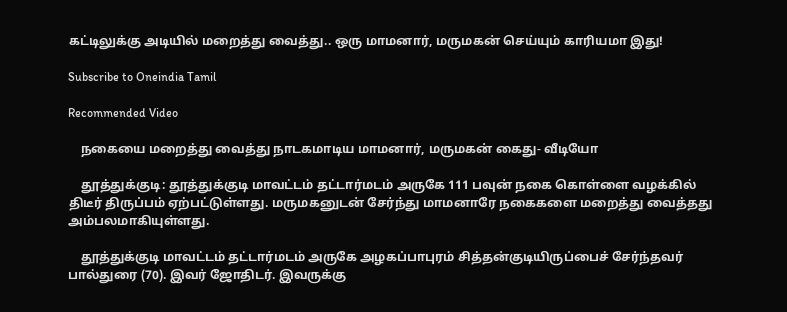கட்டிலுக்கு அடியில் மறைத்து வைத்து.. ஒரு மாமனார், மருமகன் செய்யும் காரியமா இது!

Subscribe to Oneindia Tamil

Recommended Video

    நகையை மறைத்து வைத்து நாடகமாடிய மாமனார், மருமகன் கைது- வீடியோ

    தூத்துக்குடி: தூத்துக்குடி மாவட்டம் தட்டார்மடம் அருகே 111 பவுன் நகை கொள்ளை வழக்கில் திடீர் திருப்பம் ஏற்பட்டுள்ளது. மருமகனுடன் சேர்ந்து மாமனாரே நகைகளை மறைத்து வைத்தது அம்பலமாகியுள்ளது.

    தூத்துக்குடி மாவட்டம் தட்டார்மடம் அருகே அழகப்பாபுரம் சித்தன்குடியிருப்பைச் சேர்ந்தவர் பால்துரை (70). இவர் ஜோதிடர். இவருக்கு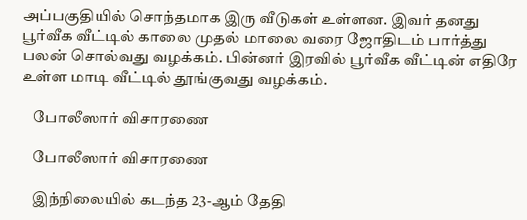அப்பகுதியில் சொந்தமாக இரு வீடுகள் உள்ளன. இவர் தனது பூர்வீக வீட்டில் காலை முதல் மாலை வரை ஜோதிடம் பார்த்து பலன் சொல்வது வழக்கம். பின்னர் இரவில் பூர்வீக வீட்டின் எதிரே உள்ள மாடி வீட்டில் தூங்குவது வழக்கம்.

    போலீஸார் விசாரணை

    போலீஸார் விசாரணை

    இந்நிலையில் கடந்த 23-ஆம் தேதி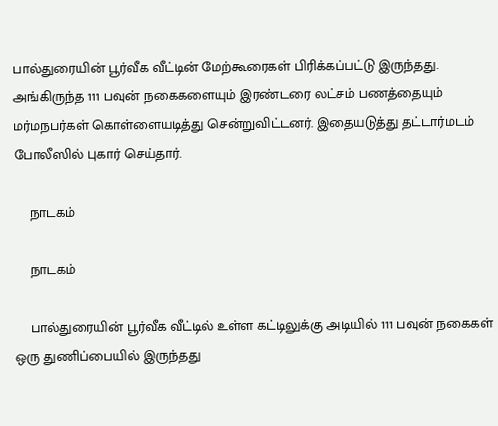பால்துரையின் பூர்வீக வீட்டின் மேற்கூரைகள் பிரிக்கப்பட்டு இருந்தது. அங்கிருந்த 111 பவுன் நகைகளையும் இரண்டரை லட்சம் பணத்தையும் மர்மநபர்கள் கொள்ளையடித்து சென்றுவிட்டனர். இதையடுத்து தட்டார்மடம் போலீஸில் புகார் செய்தார்.

    நாடகம்

    நாடகம்

    பால்துரையின் பூர்வீக வீட்டில் உள்ள கட்டிலுக்கு அடியில் 111 பவுன் நகைகள் ஒரு துணிப்பையில் இருந்தது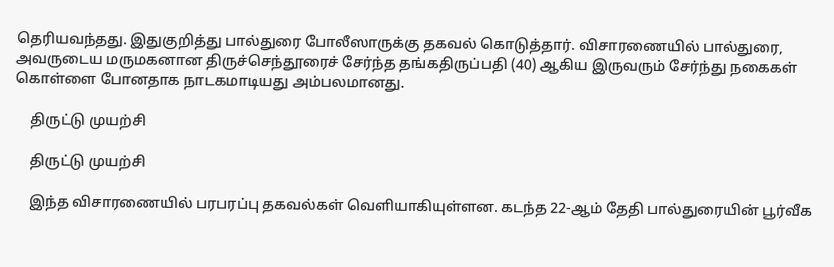தெரியவந்தது. இதுகுறித்து பால்துரை போலீஸாருக்கு தகவல் கொடுத்தார். விசாரணையில் பால்துரை, அவருடைய மருமகனான திருச்செந்தூரைச் சேர்ந்த தங்கதிருப்பதி (40) ஆகிய இருவரும் சேர்ந்து நகைகள் கொள்ளை போனதாக நாடகமாடியது அம்பலமானது.

    திருட்டு முயற்சி

    திருட்டு முயற்சி

    இந்த விசாரணையில் பரபரப்பு தகவல்கள் வெளியாகியுள்ளன. கடந்த 22-ஆம் தேதி பால்துரையின் பூர்வீக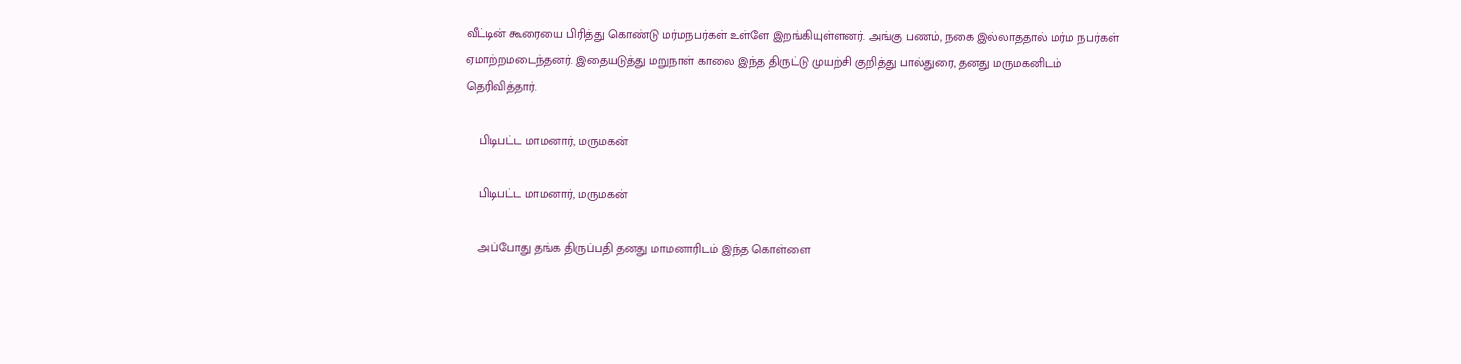வீட்டின் கூரையை பிரித்து கொண்டு மர்மநபர்கள் உள்ளே இறங்கியுள்ளனர். அங்கு பணம், நகை இல்லாததால் மர்ம நபர்கள் ஏமாற்றமடைந்தனர். இதையடுத்து மறுநாள் காலை இந்த திருட்டு முயற்சி குறித்து பால்துரை, தனது மருமகனிடம் தெரிவித்தார்.

    பிடிபட்ட மாமனார், மருமகன்

    பிடிபட்ட மாமனார், மருமகன்

    அப்போது தங்க திருப்பதி தனது மாமனாரிடம் இந்த கொள்ளை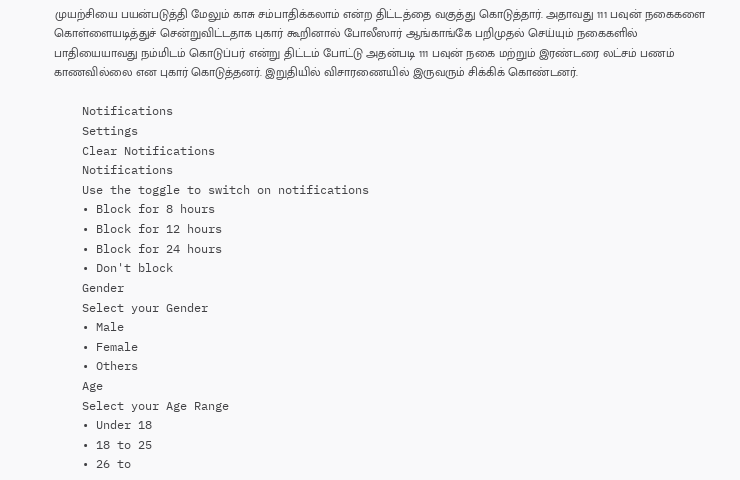முயற்சியை பயன்படுத்தி மேலும் காசு சம்பாதிக்கலாம் என்ற திட்டத்தை வகுத்து கொடுத்தார். அதாவது 111 பவுன் நகைகளை கொள்ளையடித்துச் சென்றுவிட்டதாக புகார் கூறினால் போலீஸார் ஆங்காங்கே பறிமுதல் செய்யும் நகைகளில் பாதியையாவது நம்மிடம் கொடுப்பர் என்று திட்டம் போட்டு அதன்படி 111 பவுன் நகை மற்றும் இரண்டரை லட்சம் பணம் காணவில்லை என புகார் கொடுத்தனர். இறுதியில் விசாரணையில் இருவரும் சிக்கிக் கொண்டனர்.

    Notifications
    Settings
    Clear Notifications
    Notifications
    Use the toggle to switch on notifications
    • Block for 8 hours
    • Block for 12 hours
    • Block for 24 hours
    • Don't block
    Gender
    Select your Gender
    • Male
    • Female
    • Others
    Age
    Select your Age Range
    • Under 18
    • 18 to 25
    • 26 to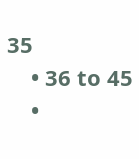35
    • 36 to 45
    •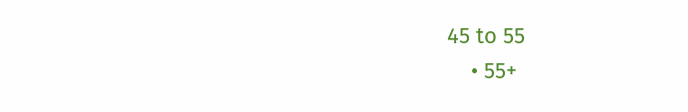45 to 55
    • 55+